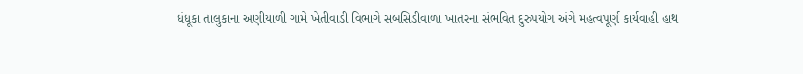ધંધૂકા તાલુકાના અણીયાળી ગામે ખેતીવાડી વિભાગે સબસિડીવાળા ખાતરના સંભવિત દુરુપયોગ અંગે મહત્વપૂર્ણ કાર્યવાહી હાથ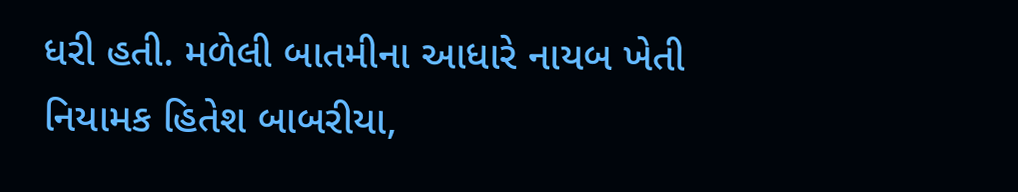ધરી હતી. મળેલી બાતમીના આધારે નાયબ ખેતી નિયામક હિતેશ બાબરીયા,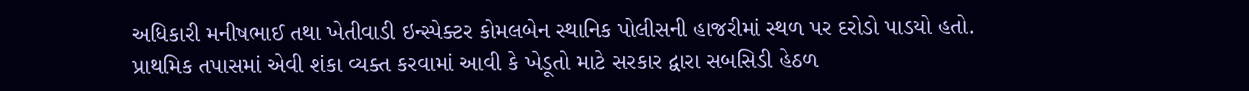અધિકારી મનીષભાઈ તથા ખેતીવાડી ઇન્સ્પેક્ટર કોમલબેન સ્થાનિક પોલીસની હાજરીમાં સ્થળ પર દરોડો પાડયો હતો.
પ્રાથમિક તપાસમાં એવી શંકા વ્યક્ત કરવામાં આવી કે ખેડૂતો માટે સરકાર દ્વારા સબસિડી હેઠળ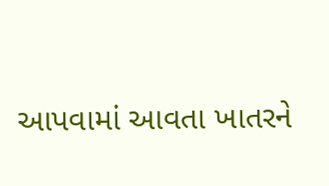આપવામાં આવતા ખાતરને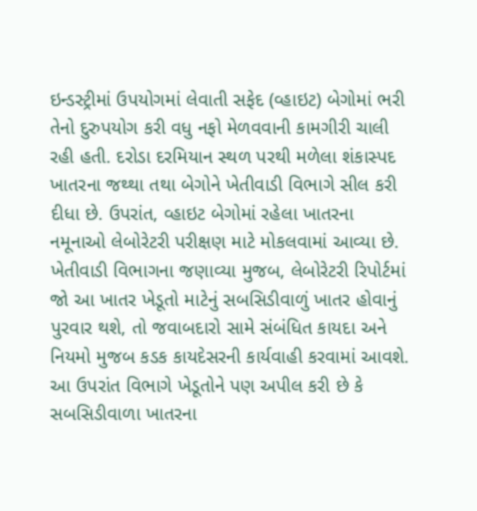ઇન્ડસ્ટ્રીમાં ઉપયોગમાં લેવાતી સફેદ (વ્હાઇટ) બેગોમાં ભરી તેનો દુરુપયોગ કરી વધુ નફો મેળવવાની કામગીરી ચાલી રહી હતી. દરોડા દરમિયાન સ્થળ પરથી મળેલા શંકાસ્પદ ખાતરના જથ્થા તથા બેગોને ખેતીવાડી વિભાગે સીલ કરી દીધા છે. ઉપરાંત, વ્હાઇટ બેગોમાં રહેલા ખાતરના નમૂનાઓ લેબોરેટરી પરીક્ષણ માટે મોકલવામાં આવ્યા છે. ખેતીવાડી વિભાગના જણાવ્યા મુજબ, લેબોરેટરી રિપોર્ટમાં જો આ ખાતર ખેડૂતો માટેનું સબસિડીવાળું ખાતર હોવાનું પુરવાર થશે, તો જવાબદારો સામે સંબંધિત કાયદા અને નિયમો મુજબ કડક કાયદેસરની કાર્યવાહી કરવામાં આવશે. આ ઉપરાંત વિભાગે ખેડૂતોને પણ અપીલ કરી છે કે સબસિડીવાળા ખાતરના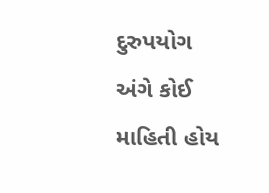દુરુપયોગ અંગે કોઈ માહિતી હોય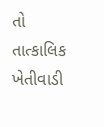તો તાત્કાલિક ખેતીવાડી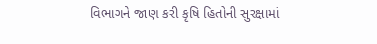વિભાગને જાણ કરી કૃષિ હિતોની સુરક્ષામાં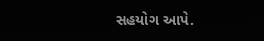સહયોગ આપે.